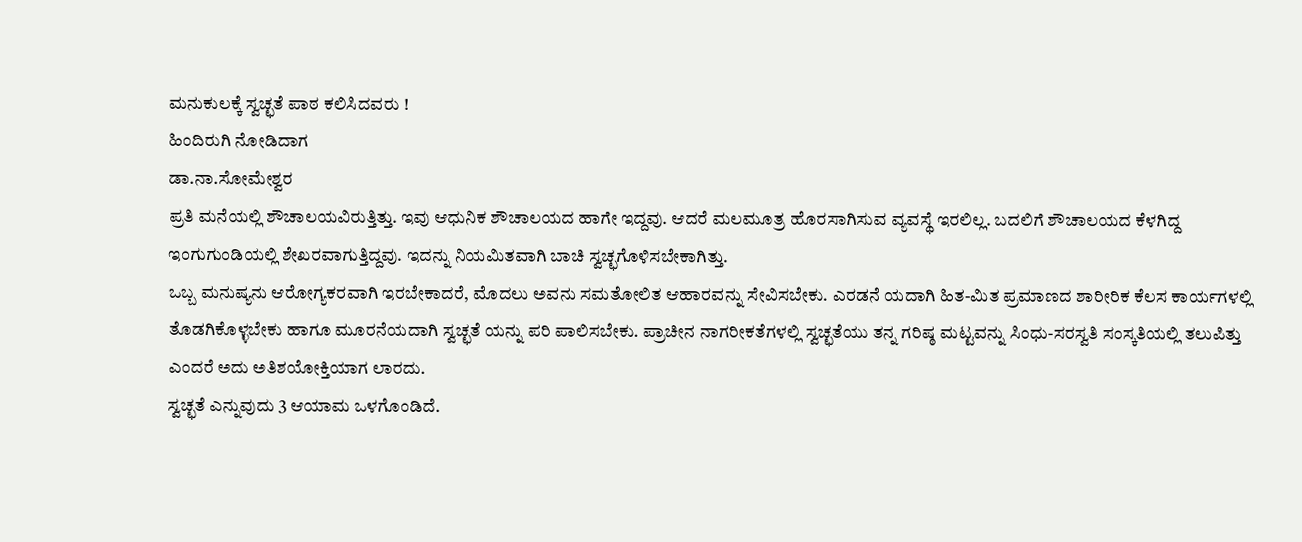ಮನುಕುಲಕ್ಕೆ ಸ್ವಚ್ಛತೆ ಪಾಠ ಕಲಿಸಿದವರು !
ಹಿಂದಿರುಗಿ ನೋಡಿದಾಗ
ಡಾ.ನಾ.ಸೋಮೇಶ್ವರ
ಪ್ರತಿ ಮನೆಯಲ್ಲಿ ಶೌಚಾಲಯವಿರುತ್ತಿತ್ತು. ಇವು ಆಧುನಿಕ ಶೌಚಾಲಯದ ಹಾಗೇ ಇದ್ದವು. ಆದರೆ ಮಲಮೂತ್ರ ಹೊರಸಾಗಿಸುವ ವ್ಯವಸ್ಥೆ ಇರಲಿಲ್ಲ. ಬದಲಿಗೆ ಶೌಚಾಲಯದ ಕೆಳಗಿದ್ದ ಇಂಗುಗುಂಡಿಯಲ್ಲಿ ಶೇಖರವಾಗುತ್ತಿದ್ದವು. ಇದನ್ನು ನಿಯಮಿತವಾಗಿ ಬಾಚಿ ಸ್ವಚ್ಛಗೊಳಿಸಬೇಕಾಗಿತ್ತು.
ಒಬ್ಬ ಮನುಷ್ಯನು ಆರೋಗ್ಯಕರವಾಗಿ ಇರಬೇಕಾದರೆ, ಮೊದಲು ಅವನು ಸಮತೋಲಿತ ಆಹಾರವನ್ನು ಸೇವಿಸಬೇಕು. ಎರಡನೆ ಯದಾಗಿ ಹಿತ-ಮಿತ ಪ್ರಮಾಣದ ಶಾರೀರಿಕ ಕೆಲಸ ಕಾರ್ಯಗಳಲ್ಲಿ ತೊಡಗಿಕೊಳ್ಳಬೇಕು ಹಾಗೂ ಮೂರನೆಯದಾಗಿ ಸ್ವಚ್ಛತೆ ಯನ್ನು ಪರಿ ಪಾಲಿಸಬೇಕು. ಪ್ರಾಚೀನ ನಾಗರೀಕತೆಗಳಲ್ಲಿ ಸ್ವಚ್ಛತೆಯು ತನ್ನ ಗರಿಷ್ಠ ಮಟ್ಟವನ್ನು ಸಿಂಧು-ಸರಸ್ವತಿ ಸಂಸ್ಕತಿಯಲ್ಲಿ ತಲುಪಿತ್ತು ಎಂದರೆ ಅದು ಅತಿಶಯೋಕ್ತಿಯಾಗ ಲಾರದು.
ಸ್ವಚ್ಛತೆ ಎನ್ನುವುದು 3 ಆಯಾಮ ಒಳಗೊಂಡಿದೆ.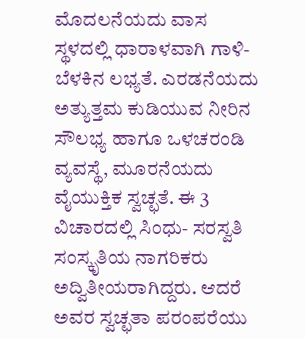ಮೊದಲನೆಯದು ವಾಸ ಸ್ಥಳದಲ್ಲಿ ಧಾರಾಳವಾಗಿ ಗಾಳಿ- ಬೆಳಕಿನ ಲಭ್ಯತೆ. ಎರಡನೆಯದು ಅತ್ಯುತ್ತಮ ಕುಡಿಯುವ ನೀರಿನ ಸೌಲಭ್ಯ ಹಾಗೂ ಒಳಚರಂಡಿ ವ್ಯವಸ್ಥೆ, ಮೂರನೆಯದು ವೈಯುಕ್ತಿಕ ಸ್ವಚ್ಛತೆ. ಈ 3 ವಿಚಾರದಲ್ಲಿ ಸಿಂಧು- ಸರಸ್ವತಿ ಸಂಸ್ಕೃತಿಯ ನಾಗರಿಕರು ಅದ್ವಿತೀಯರಾಗಿದ್ದರು. ಆದರೆ ಅವರ ಸ್ವಚ್ಛತಾ ಪರಂಪರೆಯು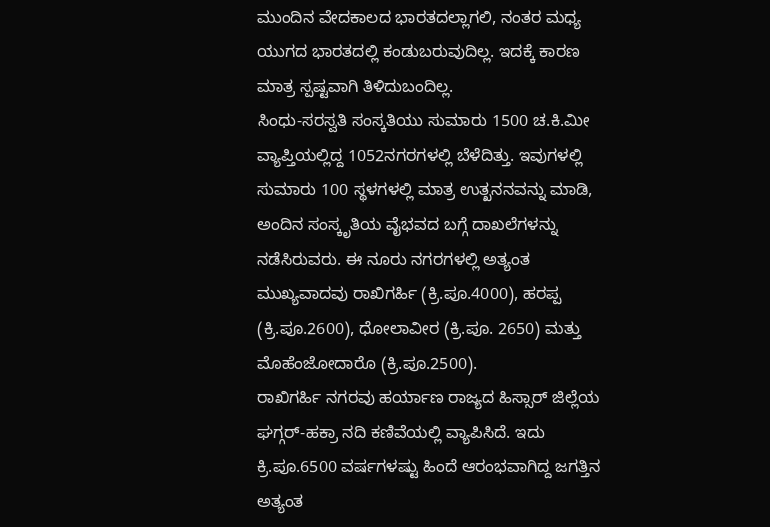ಮುಂದಿನ ವೇದಕಾಲದ ಭಾರತದಲ್ಲಾಗಲಿ, ನಂತರ ಮಧ್ಯ ಯುಗದ ಭಾರತದಲ್ಲಿ ಕಂಡುಬರುವುದಿಲ್ಲ. ಇದಕ್ಕೆ ಕಾರಣ ಮಾತ್ರ ಸ್ಪಷ್ಟವಾಗಿ ತಿಳಿದುಬಂದಿಲ್ಲ.
ಸಿಂಧು-ಸರಸ್ವತಿ ಸಂಸ್ಕತಿಯು ಸುಮಾರು 1500 ಚ.ಕಿ.ಮೀ ವ್ಯಾಪ್ತಿಯಲ್ಲಿದ್ದ 1052ನಗರಗಳಲ್ಲಿ ಬೆಳೆದಿತ್ತು. ಇವುಗಳಲ್ಲಿ ಸುಮಾರು 100 ಸ್ಥಳಗಳಲ್ಲಿ ಮಾತ್ರ ಉತ್ಖನನವನ್ನು ಮಾಡಿ, ಅಂದಿನ ಸಂಸ್ಕೃತಿಯ ವೈಭವದ ಬಗ್ಗೆ ದಾಖಲೆಗಳನ್ನು ನಡೆಸಿರುವರು. ಈ ನೂರು ನಗರಗಳಲ್ಲಿ ಅತ್ಯಂತ ಮುಖ್ಯವಾದವು ರಾಖಿಗರ್ಹಿ (ಕ್ರಿ.ಪೂ.4000), ಹರಪ್ಪ (ಕ್ರಿ.ಪೂ.2600), ಧೋಲಾವೀರ (ಕ್ರಿ.ಪೂ. 2650) ಮತ್ತು ಮೊಹೆಂಜೋದಾರೊ (ಕ್ರಿ.ಪೂ.2500).
ರಾಖಿಗರ್ಹಿ ನಗರವು ಹರ್ಯಾಣ ರಾಜ್ಯದ ಹಿಸ್ಸಾರ್ ಜಿಲ್ಲೆಯ ಘಗ್ಗರ್-ಹಕ್ರಾ ನದಿ ಕಣಿವೆಯಲ್ಲಿ ವ್ಯಾಪಿಸಿದೆ. ಇದು ಕ್ರಿ.ಪೂ.6500 ವರ್ಷಗಳಷ್ಟು ಹಿಂದೆ ಆರಂಭವಾಗಿದ್ದ ಜಗತ್ತಿನ ಅತ್ಯಂತ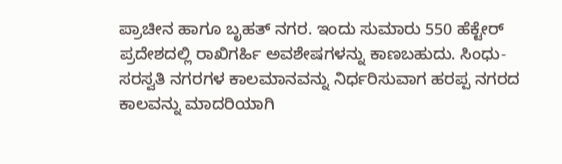ಪ್ರಾಚೀನ ಹಾಗೂ ಬೃಹತ್ ನಗರ. ಇಂದು ಸುಮಾರು 550 ಹೆಕ್ಟೇರ್ ಪ್ರದೇಶದಲ್ಲಿ ರಾಖಿಗರ್ಹಿ ಅವಶೇಷಗಳನ್ನು ಕಾಣಬಹುದು. ಸಿಂಧು-ಸರಸ್ವತಿ ನಗರಗಳ ಕಾಲಮಾನವನ್ನು ನಿರ್ಧರಿಸುವಾಗ ಹರಪ್ಪ ನಗರದ ಕಾಲವನ್ನು ಮಾದರಿಯಾಗಿ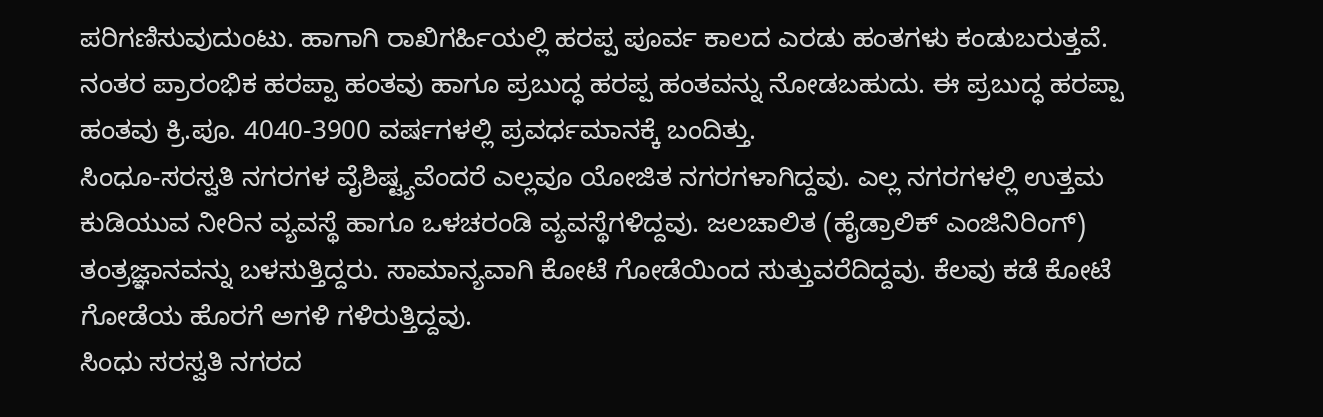ಪರಿಗಣಿಸುವುದುಂಟು. ಹಾಗಾಗಿ ರಾಖಿಗರ್ಹಿಯಲ್ಲಿ ಹರಪ್ಪ ಪೂರ್ವ ಕಾಲದ ಎರಡು ಹಂತಗಳು ಕಂಡುಬರುತ್ತವೆ. ನಂತರ ಪ್ರಾರಂಭಿಕ ಹರಪ್ಪಾ ಹಂತವು ಹಾಗೂ ಪ್ರಬುದ್ಧ ಹರಪ್ಪ ಹಂತವನ್ನು ನೋಡಬಹುದು. ಈ ಪ್ರಬುದ್ಧ ಹರಪ್ಪಾ ಹಂತವು ಕ್ರಿ.ಪೂ. 4040-3900 ವರ್ಷಗಳಲ್ಲಿ ಪ್ರವರ್ಧಮಾನಕ್ಕೆ ಬಂದಿತ್ತು.
ಸಿಂಧೂ-ಸರಸ್ವತಿ ನಗರಗಳ ವೈಶಿಷ್ಟ್ಯವೆಂದರೆ ಎಲ್ಲವೂ ಯೋಜಿತ ನಗರಗಳಾಗಿದ್ದವು. ಎಲ್ಲ ನಗರಗಳಲ್ಲಿ ಉತ್ತಮ ಕುಡಿಯುವ ನೀರಿನ ವ್ಯವಸ್ಥೆ ಹಾಗೂ ಒಳಚರಂಡಿ ವ್ಯವಸ್ಥೆಗಳಿದ್ದವು. ಜಲಚಾಲಿತ (ಹೈಡ್ರಾಲಿಕ್ ಎಂಜಿನಿರಿಂಗ್) ತಂತ್ರಜ್ಞಾನವನ್ನು ಬಳಸುತ್ತಿದ್ದರು. ಸಾಮಾನ್ಯವಾಗಿ ಕೋಟೆ ಗೋಡೆಯಿಂದ ಸುತ್ತುವರೆದಿದ್ದವು. ಕೆಲವು ಕಡೆ ಕೋಟೆ ಗೋಡೆಯ ಹೊರಗೆ ಅಗಳಿ ಗಳಿರುತ್ತಿದ್ದವು.
ಸಿಂಧು ಸರಸ್ವತಿ ನಗರದ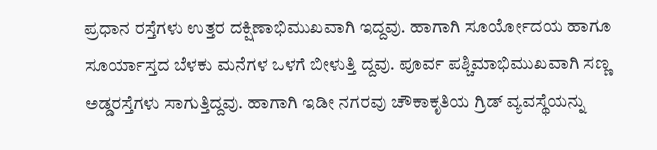ಪ್ರಧಾನ ರಸ್ತೆಗಳು ಉತ್ತರ ದಕ್ಷಿಣಾಭಿಮುಖವಾಗಿ ಇದ್ದವು. ಹಾಗಾಗಿ ಸೂರ್ಯೋದಯ ಹಾಗೂ ಸೂರ್ಯಾಸ್ತದ ಬೆಳಕು ಮನೆಗಳ ಒಳಗೆ ಬೀಳುತ್ತಿ ದ್ದವು. ಪೂರ್ವ ಪಶ್ಚಿಮಾಭಿಮುಖವಾಗಿ ಸಣ್ಣ ಅಡ್ಡರಸ್ತೆಗಳು ಸಾಗುತ್ತಿದ್ದವು. ಹಾಗಾಗಿ ಇಡೀ ನಗರವು ಚೌಕಾಕೃತಿಯ ಗ್ರಿಡ್ ವ್ಯವಸ್ಥೆಯನ್ನು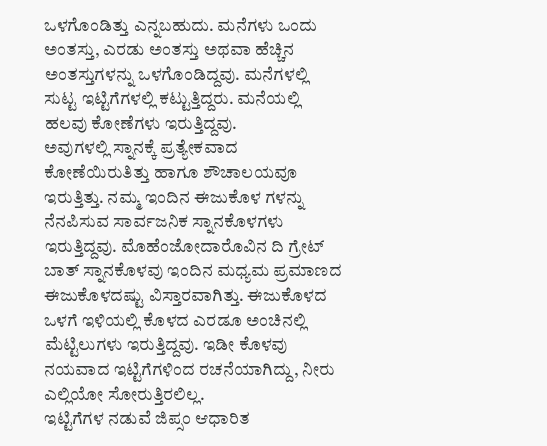ಒಳಗೊಂಡಿತ್ತು ಎನ್ನಬಹುದು. ಮನೆಗಳು ಒಂದು ಅಂತಸ್ತು, ಎರಡು ಅಂತಸ್ತು ಅಥವಾ ಹೆಚ್ಚಿನ ಅಂತಸ್ತುಗಳನ್ನು ಒಳಗೊಂಡಿದ್ದವು. ಮನೆಗಳಲ್ಲಿ ಸುಟ್ಟ ಇಟ್ಟಿಗೆಗಳಲ್ಲಿ ಕಟ್ಟುತ್ತಿದ್ದರು. ಮನೆಯಲ್ಲಿ ಹಲವು ಕೋಣೆಗಳು ಇರುತ್ತಿದ್ದವು.
ಅವುಗಳಲ್ಲಿ ಸ್ನಾನಕ್ಕೆ ಪ್ರತ್ಯೇಕವಾದ ಕೋಣೆಯಿರುತಿತ್ತು ಹಾಗೂ ಶೌಚಾಲಯವೂ ಇರುತ್ತಿತ್ತು. ನಮ್ಮ ಇಂದಿನ ಈಜುಕೊಳ ಗಳನ್ನು ನೆನಪಿಸುವ ಸಾರ್ವಜನಿಕ ಸ್ನಾನಕೊಳಗಳು ಇರುತ್ತಿದ್ದವು. ಮೊಹೆಂಜೋದಾರೊವಿನ ದಿ ಗ್ರೇಟ್ ಬಾತ್ ಸ್ನಾನಕೊಳವು ಇಂದಿನ ಮಧ್ಯಮ ಪ್ರಮಾಣದ ಈಜುಕೊಳದಷ್ಟು ವಿಸ್ತಾರವಾಗಿತ್ತು. ಈಜುಕೊಳದ ಒಳಗೆ ಇಳಿಯಲ್ಲಿ ಕೊಳದ ಎರಡೂ ಅಂಚಿನಲ್ಲಿ ಮೆಟ್ಟಿಲುಗಳು ಇರುತ್ತಿದ್ದವು. ಇಡೀ ಕೊಳವು ನಯವಾದ ಇಟ್ಟಿಗೆಗಳಿಂದ ರಚನೆಯಾಗಿದ್ದು, ನೀರು ಎಲ್ಲಿಯೋ ಸೋರುತ್ತಿರಲಿಲ್ಲ.
ಇಟ್ಟಿಗೆಗಳ ನಡುವೆ ಜಿಪ್ಸಂ ಆಧಾರಿತ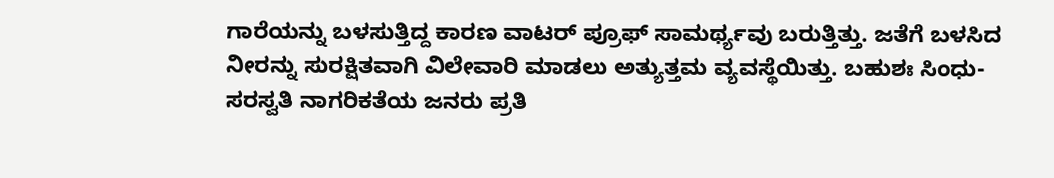ಗಾರೆಯನ್ನು ಬಳಸುತ್ತಿದ್ದ ಕಾರಣ ವಾಟರ್ ಪ್ರೂಫ್ ಸಾಮರ್ಥ್ಯವು ಬರುತ್ತಿತ್ತು. ಜತೆಗೆ ಬಳಸಿದ ನೀರನ್ನು ಸುರಕ್ಷಿತವಾಗಿ ವಿಲೇವಾರಿ ಮಾಡಲು ಅತ್ಯುತ್ತಮ ವ್ಯವಸ್ಥೆಯಿತ್ತು. ಬಹುಶಃ ಸಿಂಧು-ಸರಸ್ವತಿ ನಾಗರಿಕತೆಯ ಜನರು ಪ್ರತಿ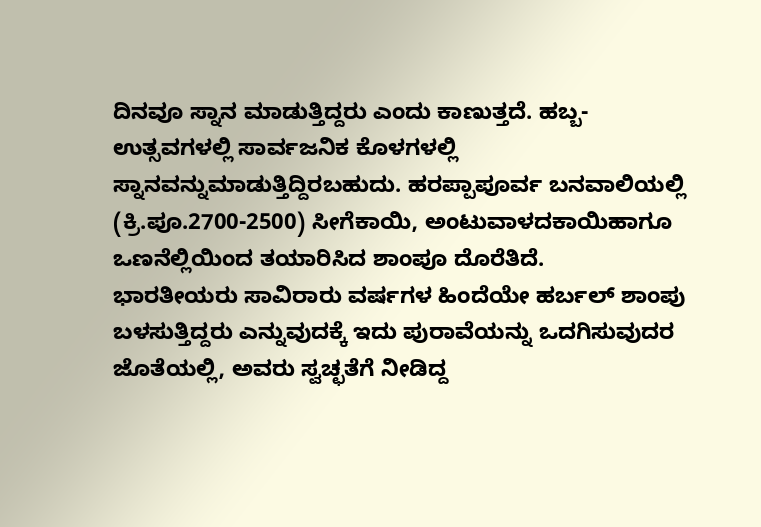ದಿನವೂ ಸ್ನಾನ ಮಾಡುತ್ತಿದ್ದರು ಎಂದು ಕಾಣುತ್ತದೆ. ಹಬ್ಬ-ಉತ್ಸವಗಳಲ್ಲಿ ಸಾರ್ವಜನಿಕ ಕೊಳಗಳಲ್ಲಿ ಸ್ನಾನವನ್ನುಮಾಡುತ್ತಿದ್ದಿರಬಹುದು. ಹರಪ್ಪಾಪೂರ್ವ ಬನವಾಲಿಯಲ್ಲಿ (ಕ್ರಿ.ಪೂ.2700-2500) ಸೀಗೆಕಾಯಿ, ಅಂಟುವಾಳದಕಾಯಿಹಾಗೂ ಒಣನೆಲ್ಲಿಯಿಂದ ತಯಾರಿಸಿದ ಶಾಂಪೂ ದೊರೆತಿದೆ.
ಭಾರತೀಯರು ಸಾವಿರಾರು ವರ್ಷಗಳ ಹಿಂದೆಯೇ ಹರ್ಬಲ್ ಶಾಂಪು ಬಳಸುತ್ತಿದ್ದರು ಎನ್ನುವುದಕ್ಕೆ ಇದು ಪುರಾವೆಯನ್ನು ಒದಗಿಸುವುದರ ಜೊತೆಯಲ್ಲಿ, ಅವರು ಸ್ವಚ್ಛತೆಗೆ ನೀಡಿದ್ದ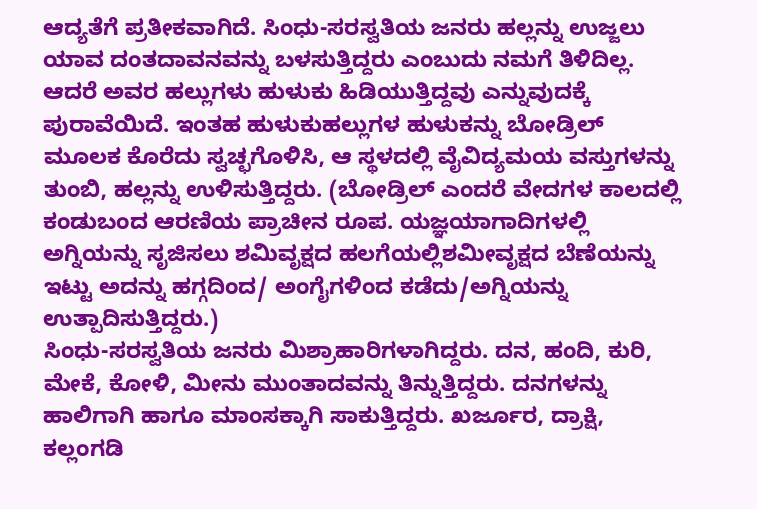ಆದ್ಯತೆಗೆ ಪ್ರತೀಕವಾಗಿದೆ. ಸಿಂಧು-ಸರಸ್ವತಿಯ ಜನರು ಹಲ್ಲನ್ನು ಉಜ್ಜಲು ಯಾವ ದಂತದಾವನವನ್ನು ಬಳಸುತ್ತಿದ್ದರು ಎಂಬುದು ನಮಗೆ ತಿಳಿದಿಲ್ಲ. ಆದರೆ ಅವರ ಹಲ್ಲುಗಳು ಹುಳುಕು ಹಿಡಿಯುತ್ತಿದ್ದವು ಎನ್ನುವುದಕ್ಕೆ ಪುರಾವೆಯಿದೆ. ಇಂತಹ ಹುಳುಕುಹಲ್ಲುಗಳ ಹುಳುಕನ್ನು ಬೋಡ್ರಿಲ್ ಮೂಲಕ ಕೊರೆದು ಸ್ವಚ್ಛಗೊಳಿಸಿ, ಆ ಸ್ಥಳದಲ್ಲಿ ವೈವಿದ್ಯಮಯ ವಸ್ತುಗಳನ್ನು ತುಂಬಿ, ಹಲ್ಲನ್ನು ಉಳಿಸುತ್ತಿದ್ದರು. (ಬೋಡ್ರಿಲ್ ಎಂದರೆ ವೇದಗಳ ಕಾಲದಲ್ಲಿ ಕಂಡುಬಂದ ಆರಣಿಯ ಪ್ರಾಚೀನ ರೂಪ. ಯಜ್ಞಯಾಗಾದಿಗಳಲ್ಲಿ ಅಗ್ನಿಯನ್ನು ಸೃಜಿಸಲು ಶಮಿವೃಕ್ಷದ ಹಲಗೆಯಲ್ಲಿಶಮೀವೃಕ್ಷದ ಬೆಣೆಯನ್ನು ಇಟ್ಟು ಅದನ್ನು ಹಗ್ಗದಿಂದ/ ಅಂಗೈಗಳಿಂದ ಕಡೆದು/ಅಗ್ನಿಯನ್ನು ಉತ್ಪಾದಿಸುತ್ತಿದ್ದರು.)
ಸಿಂಧು-ಸರಸ್ವತಿಯ ಜನರು ಮಿಶ್ರಾಹಾರಿಗಳಾಗಿದ್ದರು. ದನ, ಹಂದಿ, ಕುರಿ, ಮೇಕೆ, ಕೋಳಿ, ಮೀನು ಮುಂತಾದವನ್ನು ತಿನ್ನುತ್ತಿದ್ದರು. ದನಗಳನ್ನು ಹಾಲಿಗಾಗಿ ಹಾಗೂ ಮಾಂಸಕ್ಕಾಗಿ ಸಾಕುತ್ತಿದ್ದರು. ಖರ್ಜೂರ, ದ್ರಾಕ್ಷಿ, ಕಲ್ಲಂಗಡಿ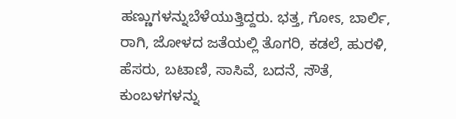ಹಣ್ಣುಗಳನ್ನುಬೆಳೆಯುತ್ತಿದ್ದರು. ಭತ್ತ, ಗೋಽ, ಬಾರ್ಲಿ, ರಾಗಿ, ಜೋಳದ ಜತೆಯಲ್ಲಿ ತೊಗರಿ, ಕಡಲೆ, ಹುರಳಿ, ಹೆಸರು, ಬಟಾಣಿ, ಸಾಸಿವೆ, ಬದನೆ, ಸೌತೆ, ಕುಂಬಳಗಳನ್ನು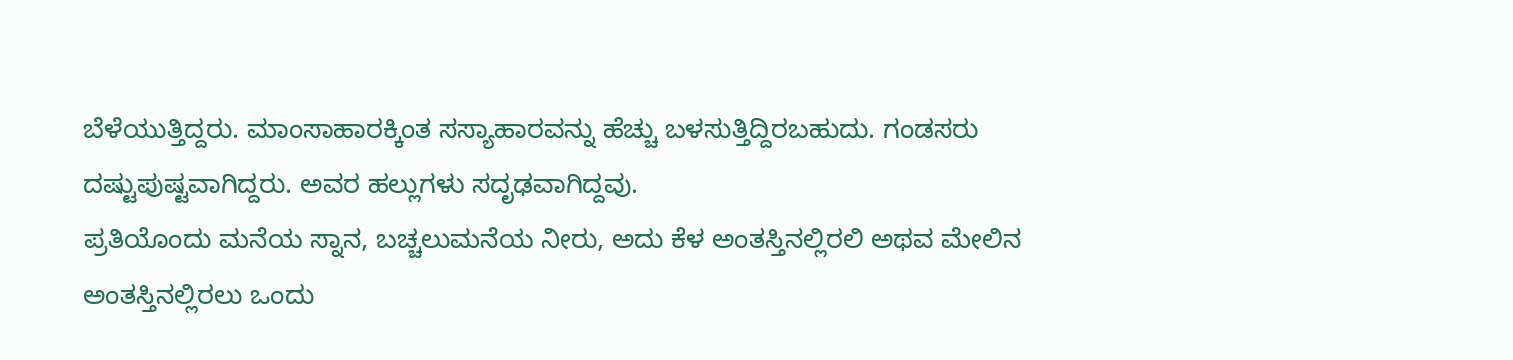ಬೆಳೆಯುತ್ತಿದ್ದರು. ಮಾಂಸಾಹಾರಕ್ಕಿಂತ ಸಸ್ಯಾಹಾರವನ್ನು ಹೆಚ್ಚು ಬಳಸುತ್ತಿದ್ದಿರಬಹುದು. ಗಂಡಸರು ದಷ್ಟುಪುಷ್ಟವಾಗಿದ್ದರು. ಅವರ ಹಲ್ಲುಗಳು ಸದೃಢವಾಗಿದ್ದವು.
ಪ್ರತಿಯೊಂದು ಮನೆಯ ಸ್ನಾನ, ಬಚ್ಚಲುಮನೆಯ ನೀರು, ಅದು ಕೆಳ ಅಂತಸ್ತಿನಲ್ಲಿರಲಿ ಅಥವ ಮೇಲಿನ ಅಂತಸ್ತಿನಲ್ಲಿರಲು ಒಂದು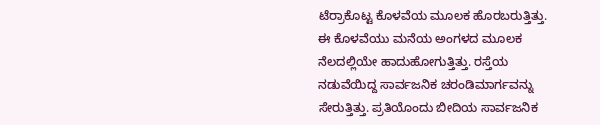ಟೆರ್ರಾಕೊಟ್ಟ ಕೊಳವೆಯ ಮೂಲಕ ಹೊರಬರುತ್ತಿತ್ತು. ಈ ಕೊಳವೆಯು ಮನೆಯ ಅಂಗಳದ ಮೂಲಕ ನೆಲದಲ್ಲಿಯೇ ಹಾದುಹೋಗುತ್ತಿತ್ತು. ರಸ್ತೆಯ ನಡುವೆಯಿದ್ದ ಸಾರ್ವಜನಿಕ ಚರಂಡಿಮಾರ್ಗವನ್ನು ಸೇರುತ್ತಿತ್ತು. ಪ್ರತಿಯೊಂದು ಬೀದಿಯ ಸಾರ್ವಜನಿಕ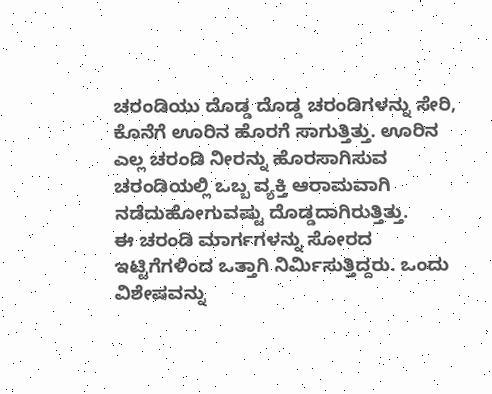ಚರಂಡಿಯು ದೊಡ್ಡ ದೊಡ್ಡ ಚರಂಡಿಗಳನ್ನು ಸೇರಿ, ಕೊನೆಗೆ ಊರಿನ ಹೊರಗೆ ಸಾಗುತ್ತಿತ್ತು. ಊರಿನ ಎಲ್ಲ ಚರಂಡಿ ನೀರನ್ನು ಹೊರಸಾಗಿಸುವ ಚರಂಡಿಯಲ್ಲಿ ಒಬ್ಬ ವ್ಯಕ್ತಿ ಆರಾಮವಾಗಿ ನಡೆದುಹೋಗುವಷ್ಟು ದೊಡ್ಡದಾಗಿರುತ್ತಿತ್ತು.
ಈ ಚರಂಡಿ ಮಾರ್ಗಗಳನ್ನು ಸೋರದ ಇಟ್ಟಿಗೆಗಳಿಂದ ಒತ್ತಾಗಿ ನಿರ್ಮಿಸುತ್ತಿದ್ದರು. ಒಂದು ವಿಶೇಷವನ್ನು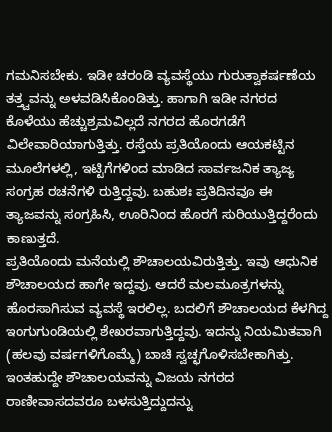ಗಮನಿಸಬೇಕು. ಇಡೀ ಚರಂಡಿ ವ್ಯವಸ್ಥೆಯು ಗುರುತ್ವಾಕರ್ಷಣೆಯ ತತ್ತ್ವವನ್ನು ಅಳವಡಿಸಿಕೊಂಡಿತ್ತು. ಹಾಗಾಗಿ ಇಡೀ ನಗರದ ಕೊಳೆಯು ಹೆಚ್ಚುಶ್ರಮವಿಲ್ಲದೆ ನಗರದ ಹೊರಗಡೆಗೆ ವಿಲೇವಾರಿಯಾಗುತ್ತಿತ್ತು. ರಸ್ತೆಯ ಪ್ರತಿಯೊಂದು ಆಯಕಟ್ಟಿನ ಮೂಲೆಗಳಲ್ಲಿ, ಇಟ್ಟಿಗೆಗಳಿಂದ ಮಾಡಿದ ಸಾರ್ವಜನಿಕ ತ್ಯಾಜ್ಯ ಸಂಗ್ರಹ ರಚನೆಗಳಿ ರುತ್ತಿದ್ದವು. ಬಹುಶಃ ಪ್ರತಿದಿನವೂ ಈ ತ್ಯಾಜವನ್ನು ಸಂಗ್ರಹಿಸಿ, ಊರಿನಿಂದ ಹೊರಗೆ ಸುರಿಯುತ್ತಿದ್ದರೆಂದು ಕಾಣುತ್ತದೆ.
ಪ್ರತಿಯೊಂದು ಮನೆಯಲ್ಲಿ ಶೌಚಾಲಯವಿರುತ್ತಿತ್ತು. ಇವು ಆಧುನಿಕ ಶೌಚಾಲಯದ ಹಾಗೇ ಇದ್ದವು. ಆದರೆ ಮಲಮೂತ್ರಗಳನ್ನು ಹೊರಸಾಗಿಸುವ ವ್ಯವಸ್ಥೆ ಇರಲಿಲ್ಲ. ಬದಲಿಗೆ ಶೌಚಾಲಯದ ಕೆಳಗಿದ್ದ ಇಂಗುಗುಂಡಿಯಲ್ಲಿ ಶೇಖರವಾಗುತ್ತಿದ್ದವು. ಇದನ್ನು ನಿಯಮಿತವಾಗಿ (ಹಲವು ವರ್ಷಗಳಿಗೊಮ್ಮೆ) ಬಾಚಿ ಸ್ವಚ್ಛಗೊಳಿಸಬೇಕಾಗಿತ್ತು. ಇಂತಹುದ್ದೇ ಶೌಚಾಲಯವನ್ನು ವಿಜಯ ನಗರದ ರಾಣೀವಾಸದವರೂ ಬಳಸುತ್ತಿದ್ದುದನ್ನು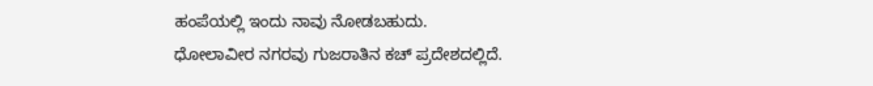ಹಂಪೆಯಲ್ಲಿ ಇಂದು ನಾವು ನೋಡಬಹುದು.
ಧೋಲಾವೀರ ನಗರವು ಗುಜರಾತಿನ ಕಚ್ ಪ್ರದೇಶದಲ್ಲಿದೆ.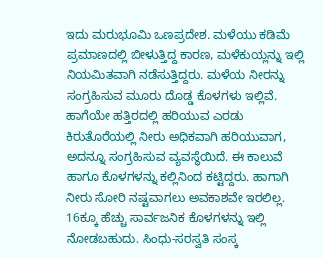ಇದು ಮರುಭೂಮಿ ಒಣಪ್ರದೇಶ. ಮಳೆಯು ಕಡಿಮೆ ಪ್ರಮಾಣದಲ್ಲಿ ಬೀಳುತ್ತಿದ್ದ ಕಾರಣ, ಮಳೆಕುಯ್ಲನ್ನು ಇಲ್ಲಿ ನಿಯಮಿತವಾಗಿ ನಡೆಸುತ್ತಿದ್ದರು. ಮಳೆಯ ನೀರನ್ನು ಸಂಗ್ರಹಿಸುವ ಮೂರು ದೊಡ್ಡ ಕೊಳಗಳು ಇಲ್ಲಿವೆ. ಹಾಗೆಯೇ ಹತ್ತಿರದಲ್ಲಿ ಹರಿಯುವ ಎರಡು ಕಿರುತೊರೆಯಲ್ಲಿ ನೀರು ಅಧಿಕವಾಗಿ ಹರಿಯುವಾಗ, ಅದನ್ನೂ ಸಂಗ್ರಹಿಸುವ ವ್ಯವಸ್ಥೆಯಿದೆ. ಈ ಕಾಲುವೆ ಹಾಗೂ ಕೊಳಗಳನ್ನು ಕಲ್ಲಿನಿಂದ ಕಟ್ಟಿದ್ದರು. ಹಾಗಾಗಿ ನೀರು ಸೋರಿ ನಷ್ಟವಾಗಲು ಅವಕಾಶವೇ ಇರಲಿಲ್ಲ.
16ಕ್ಕೂ ಹೆಚ್ಚು ಸಾರ್ವಜನಿಕ ಕೊಳಗಳನ್ನು ಇಲ್ಲಿ ನೋಡಬಹುದು. ಸಿಂಧು-ಸರಸ್ವತಿ ಸಂಸ್ಕ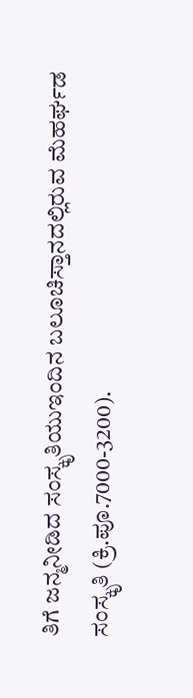ತಿಗೆ ಜನ್ಮನೀಡಿದ ಸಂಸ್ಕೃತಿಯುಇಂದಿನ ಬಲೂಚಿಸ್ತಾನದಲ್ಲಿರುವ ಮೆಹರ್ಘಡ ಸಂಸ್ಕೃತಿ (ಕ್ರಿ.ಪೂ.7000-3200).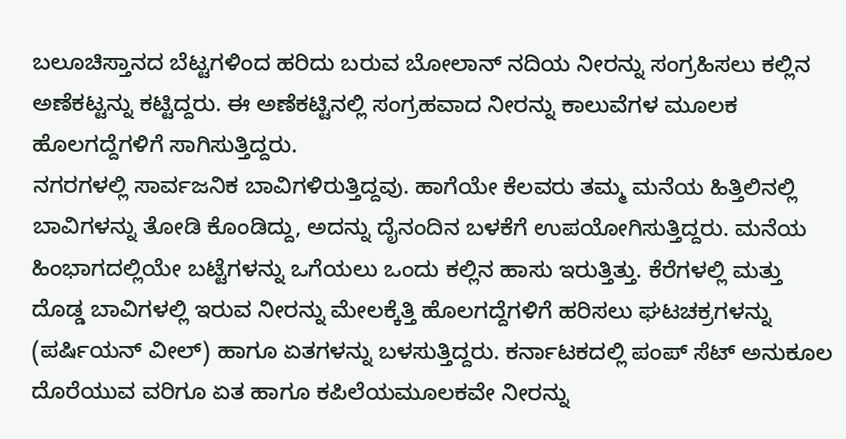ಬಲೂಚಿಸ್ತಾನದ ಬೆಟ್ಟಗಳಿಂದ ಹರಿದು ಬರುವ ಬೋಲಾನ್ ನದಿಯ ನೀರನ್ನು ಸಂಗ್ರಹಿಸಲು ಕಲ್ಲಿನ ಅಣೆಕಟ್ಟನ್ನು ಕಟ್ಟಿದ್ದರು. ಈ ಅಣೆಕಟ್ಟಿನಲ್ಲಿ ಸಂಗ್ರಹವಾದ ನೀರನ್ನು ಕಾಲುವೆಗಳ ಮೂಲಕ ಹೊಲಗದ್ದೆಗಳಿಗೆ ಸಾಗಿಸುತ್ತಿದ್ದರು.
ನಗರಗಳಲ್ಲಿ ಸಾರ್ವಜನಿಕ ಬಾವಿಗಳಿರುತ್ತಿದ್ದವು. ಹಾಗೆಯೇ ಕೆಲವರು ತಮ್ಮ ಮನೆಯ ಹಿತ್ತಿಲಿನಲ್ಲಿ ಬಾವಿಗಳನ್ನು ತೋಡಿ ಕೊಂಡಿದ್ದು, ಅದನ್ನು ದೈನಂದಿನ ಬಳಕೆಗೆ ಉಪಯೋಗಿಸುತ್ತಿದ್ದರು. ಮನೆಯ ಹಿಂಭಾಗದಲ್ಲಿಯೇ ಬಟ್ಟೆಗಳನ್ನು ಒಗೆಯಲು ಒಂದು ಕಲ್ಲಿನ ಹಾಸು ಇರುತ್ತಿತ್ತು. ಕೆರೆಗಳಲ್ಲಿ ಮತ್ತು ದೊಡ್ಡ ಬಾವಿಗಳಲ್ಲಿ ಇರುವ ನೀರನ್ನು ಮೇಲಕ್ಕೆತ್ತಿ ಹೊಲಗದ್ದೆಗಳಿಗೆ ಹರಿಸಲು ಘಟಚಕ್ರಗಳನ್ನು (ಪರ್ಷಿಯನ್ ವೀಲ್) ಹಾಗೂ ಏತಗಳನ್ನು ಬಳಸುತ್ತಿದ್ದರು. ಕರ್ನಾಟಕದಲ್ಲಿ ಪಂಪ್ ಸೆಟ್ ಅನುಕೂಲ ದೊರೆಯುವ ವರಿಗೂ ಏತ ಹಾಗೂ ಕಪಿಲೆಯಮೂಲಕವೇ ನೀರನ್ನು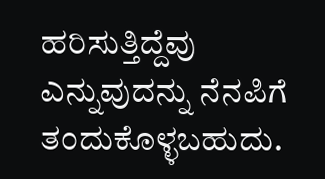ಹರಿಸುತ್ತಿದ್ದೆವು ಎನ್ನುವುದನ್ನು ನೆನಪಿಗೆ ತಂದುಕೊಳ್ಳಬಹುದು.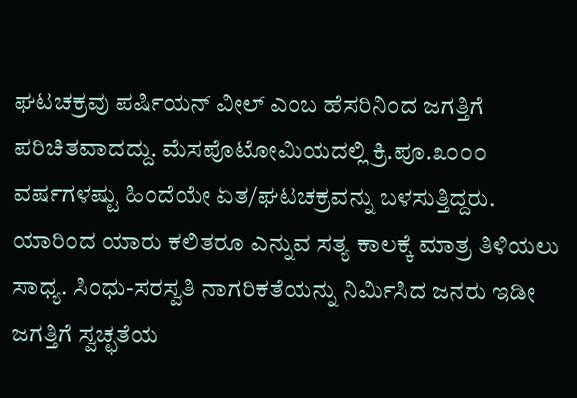ಘಟಚಕ್ರವು ಪರ್ಷಿಯನ್ ವೀಲ್ ಎಂಬ ಹೆಸರಿನಿಂದ ಜಗತ್ತಿಗೆ ಪರಿಚಿತವಾದದ್ದು. ಮೆಸಪೊಟೋಮಿಯದಲ್ಲಿ ಕ್ರಿ.ಪೂ.೩೦೦೦ ವರ್ಷಗಳಷ್ಟು ಹಿಂದೆಯೇ ಏತ/ಘಟಚಕ್ರವನ್ನು ಬಳಸುತ್ತಿದ್ದರು. ಯಾರಿಂದ ಯಾರು ಕಲಿತರೂ ಎನ್ನುವ ಸತ್ಯ ಕಾಲಕ್ಕೆ ಮಾತ್ರ ತಿಳಿಯಲು ಸಾಧ್ಯ. ಸಿಂಧು-ಸರಸ್ವತಿ ನಾಗರಿಕತೆಯನ್ನು ನಿರ್ಮಿಸಿದ ಜನರು ಇಡೀ ಜಗತ್ತಿಗೆ ಸ್ವಚ್ಛತೆಯ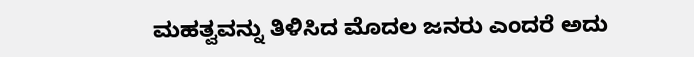ಮಹತ್ವವನ್ನು ತಿಳಿಸಿದ ಮೊದಲ ಜನರು ಎಂದರೆ ಅದು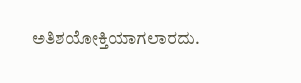ಅತಿಶಯೋಕ್ತಿಯಾಗಲಾರದು.